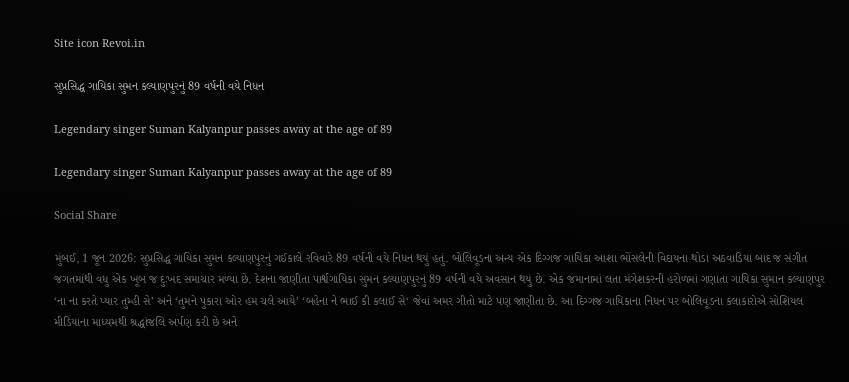Site icon Revoi.in

સુપ્રસિદ્ધ ગાયિકા સુમન કલ્યાણપુરનું 89 વર્ષની વયે નિધન

Legendary singer Suman Kalyanpur passes away at the age of 89

Legendary singer Suman Kalyanpur passes away at the age of 89

Social Share

મુંબઈ, 1 જૂન 2026: સુપ્રસિદ્ધ ગાયિકા સુમન કલ્યાણપુરનું ગઈકાલે રવિવારે 89 વર્ષની વયે નિધન થયું હતું. બોલિવૂડના અન્ય એક દિગ્ગજ ગાયિકા આશા ભોંસલેની વિદાયના થોડા અઠવાડિયા બાદ જ સંગીત જગતમાંથી વધુ એક ખૂબ જ દુઃખદ સમાચાર મળ્યા છે. દેશના જાણીતા પાર્શ્વગાયિકા સુમન કલ્યાણપુરનું 89 વર્ષની વયે અવસાન થયું છે. એક જમાનામાં લતા મંગેશકરની હરોળમાં ગણાતા ગાયિકા સુમાન કલ્યાણપુર ‘ના ના કરતે પ્યાર તુમ્હી સે’ અને ‘તુમને પુકારા ઓર હમ ચલે આયે’ ‘બહેના ને ભાઈ કી કલાઈ સે‘ જેવાં અમર ગીતો માટે પણ જાણીતા છે. આ દિગ્ગજ ગાયિકાના નિધન પર બોલિવૂડના કલાકારોએ સોશિયલ મીડિયાના માધ્યમથી શ્રદ્ધાંજલિ અર્પણ કરી છે અને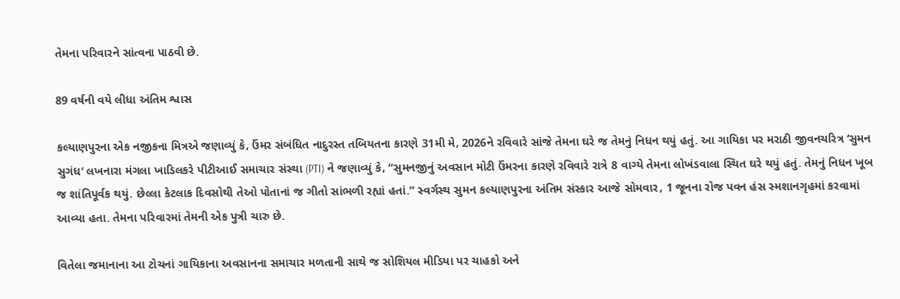તેમના પરિવારને સાંત્વના પાઠવી છે.

89 વર્ષની વયે લીધા અંતિમ શ્વાસ

કલ્યાણપુરના એક નજીકના મિત્રએ જણાવ્યું કે, ઉંમર સંબંધિત નાદુરસ્ત તબિયતના કારણે 31મી મે, 2026ને રવિવારે સાંજે તેમના ઘરે જ તેમનું નિધન થયું હતું. આ ગાયિકા પર મરાઠી જીવનચરિત્ર ‘સુમન સુગંધ‘ લખનારા મંગલા ખાડિલકરે પીટીઆઈ સમાચાર સંસ્થા (PTI) ને જણાવ્યું કે, “સુમનજીનું અવસાન મોટી ઉંમરના કારણે રવિવારે રાત્રે 8 વાગ્યે તેમના લોખંડવાલા સ્થિત ઘરે થયું હતું. તેમનું નિધન ખૂબ જ શાંતિપૂર્વક થયું. છેલ્લા કેટલાક દિવસોથી તેઓ પોતાનાં જ ગીતો સાંભળી રહ્યાં હતાં.” સ્વર્ગસ્થ સુમન કલ્યાણપુરના અંતિમ સંસ્કાર આજે સોમવાર, 1 જૂનના રોજ પવન હંસ સ્મશાનગૃહમાં કરવામાં આવ્યા હતા. તેમના પરિવારમાં તેમની એક પુત્રી ચારુ છે.

વિતેલા જમાનાના આ ટોચનાં ગાયિકાના અવસાનના સમાચાર મળતાની સાથે જ સોશિયલ મીડિયા પર ચાહકો અને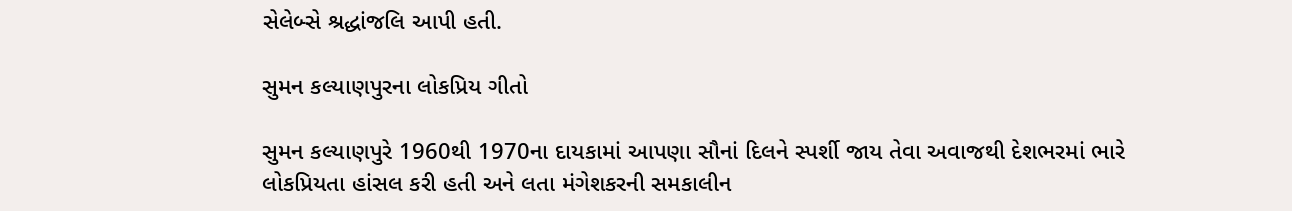સેલેબ્સે શ્રદ્ધાંજલિ આપી હતી.

સુમન કલ્યાણપુરના લોકપ્રિય ગીતો

સુમન કલ્યાણપુરે 1960થી 1970ના દાયકામાં આપણા સૌનાં દિલને સ્પર્શી જાય તેવા અવાજથી દેશભરમાં ભારે લોકપ્રિયતા હાંસલ કરી હતી અને લતા મંગેશકરની સમકાલીન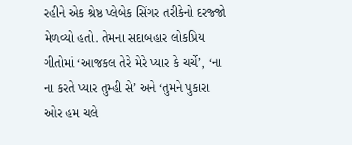રહીને એક શ્રેષ્ઠ પ્લેબેક સિંગર તરીકેનો દરજ્જો મેળવ્યો હતો. તેમના સદાબહાર લોકપ્રિય ગીતોમાં ‘આજકલ તેરે મેરે પ્યાર કે ચર્ચે’, ‘ના ના કરતે પ્યાર તુમ્હી સે’ અને ‘તુમને પુકારા ઓર હમ ચલે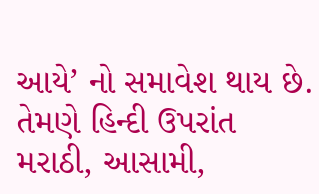આયે’ નો સમાવેશ થાય છે. તેમણે હિન્દી ઉપરાંત મરાઠી, આસામી,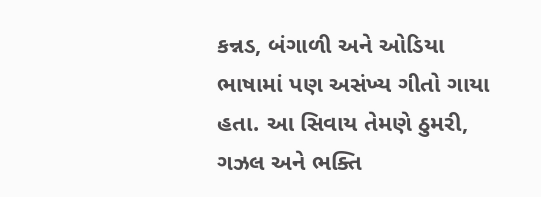કન્નડ, બંગાળી અને ઓડિયા ભાષામાં પણ અસંખ્ય ગીતો ગાયા હતા. આ સિવાય તેમણે ઠુમરી, ગઝલ અને ભક્તિ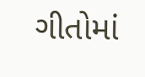ગીતોમાં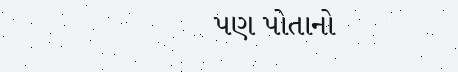પણ પોતાનો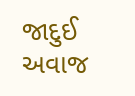જાદુઈ અવાજ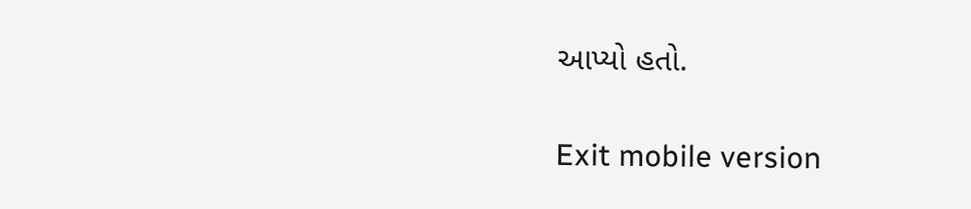આપ્યો હતો.

Exit mobile version